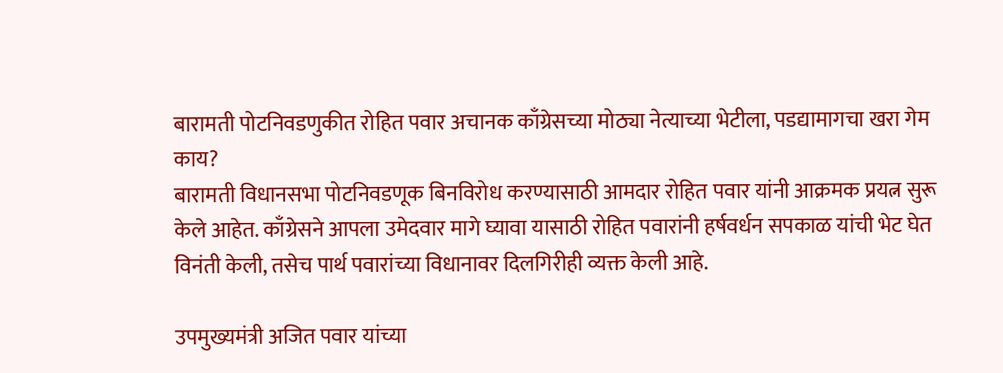बारामती पोटनिवडणुकीत रोहित पवार अचानक काँग्रेसच्या मोठ्या नेत्याच्या भेटीला, पडद्यामागचा खरा गेम काय?
बारामती विधानसभा पोटनिवडणूक बिनविरोध करण्यासाठी आमदार रोहित पवार यांनी आक्रमक प्रयत्न सुरू केले आहेत. काँग्रेसने आपला उमेदवार मागे घ्यावा यासाठी रोहित पवारांनी हर्षवर्धन सपकाळ यांची भेट घेत विनंती केली, तसेच पार्थ पवारांच्या विधानावर दिलगिरीही व्यक्त केली आहे.

उपमुख्यमंत्री अजित पवार यांच्या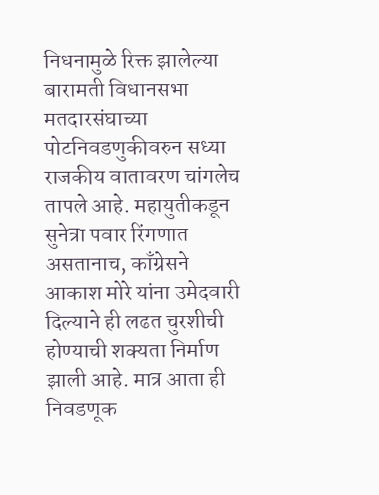निधनामुळे रिक्त झालेल्या बारामती विधानसभा मतदारसंघाच्या पोटनिवडणुकीवरुन सध्या राजकीय वातावरण चांगलेच तापले आहे. महायुतीकडून सुनेत्रा पवार रिंगणात असतानाच, काँग्रेसने आकाश मोरे यांना उमेदवारी दिल्याने ही लढत चुरशीची होण्याची शक्यता निर्माण झाली आहे. मात्र आता ही निवडणूक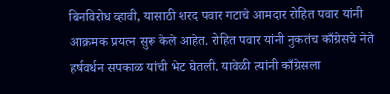बिनविरोध व्हावी, यासाठी शरद पवार गटाचे आमदार रोहित पवार यांनी आक्रमक प्रयत्न सुरू केले आहेत. रोहित पवार यांनी नुकतंच काँग्रेसचे नेते हर्षवर्धन सपकाळ यांची भेट घेतली. यावेळी त्यांनी काँग्रेसला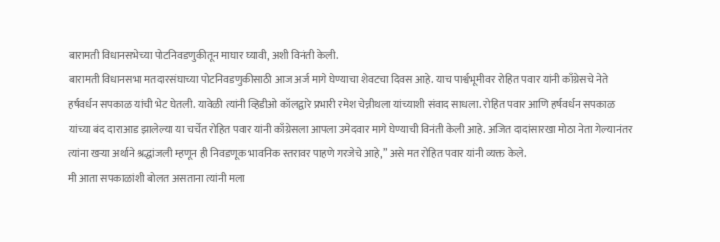बारामती विधानसभेच्या पोटनिवडणुकीतून माघार घ्यावी, अशी विनंती केली.
बारामती विधानसभा मतदारसंघाच्या पोटनिवडणुकीसाठी आज अर्ज मागे घेण्याचा शेवटचा दिवस आहे. याच पार्श्वभूमीवर रोहित पवार यांनी काँग्रेसचे नेते हर्षवर्धन सपकाळ यांची भेट घेतली. यावेळी त्यांनी व्हिडीओ कॉलद्वारे प्रभारी रमेश चेन्नीथला यांच्याशी संवाद साधला. रोहित पवार आणि हर्षवर्धन सपकाळ यांच्या बंद दाराआड झालेल्या या चर्चेत रोहित पवार यांनी काँग्रेसला आपला उमेदवार मागे घेण्याची विनंती केली आहे. अजित दादांसारखा मोठा नेता गेल्यानंतर त्यांना खऱ्या अर्थाने श्रद्धांजली म्हणून ही निवडणूक भावनिक स्तरावर पाहणे गरजेचे आहे,” असे मत रोहित पवार यांनी व्यक्त केले.
मी आता सपकाळांशी बोलत असताना त्यांनी मला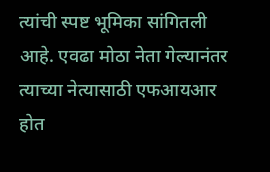त्यांची स्पष्ट भूमिका सांगितली आहे. एवढा मोठा नेता गेल्यानंतर त्याच्या नेत्यासाठी एफआयआर होत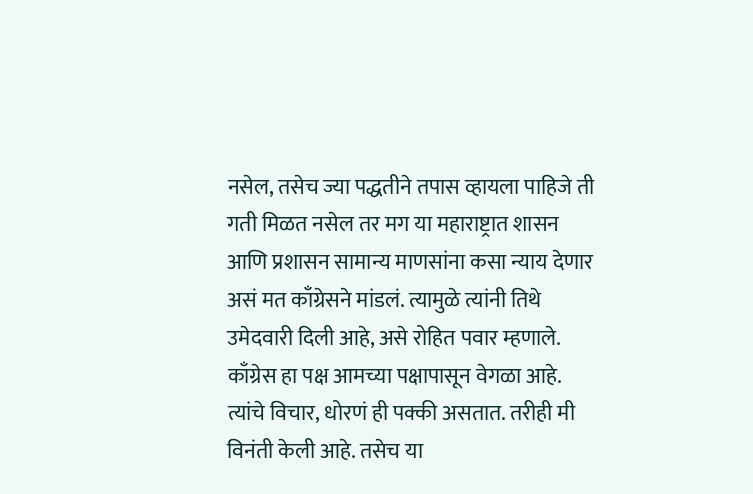नसेल, तसेच ज्या पद्धतीने तपास व्हायला पाहिजे ती गती मिळत नसेल तर मग या महाराष्ट्रात शासन आणि प्रशासन सामान्य माणसांना कसा न्याय देणार असं मत काँग्रेसने मांडलं. त्यामुळे त्यांनी तिथे उमेदवारी दिली आहे, असे रोहित पवार म्हणाले.
काँग्रेस हा पक्ष आमच्या पक्षापासून वेगळा आहे. त्यांचे विचार, धोरणं ही पक्की असतात. तरीही मी विनंती केली आहे. तसेच या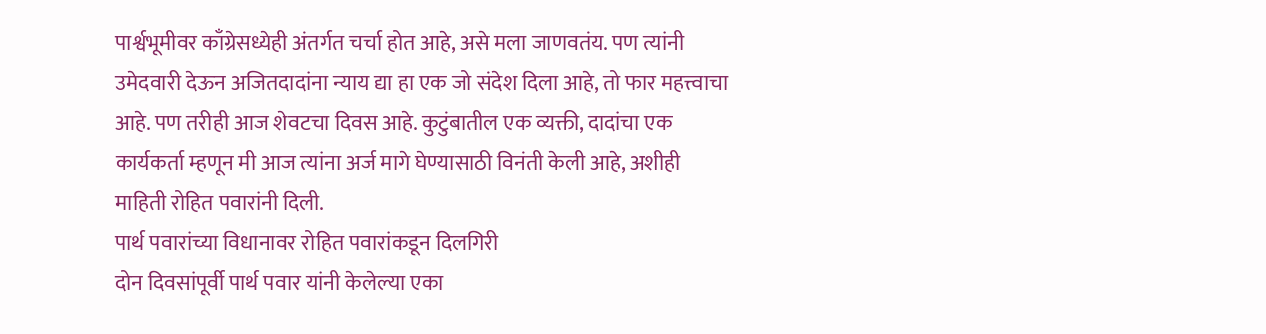पार्श्वभूमीवर काँग्रेसध्येही अंतर्गत चर्चा होत आहे, असे मला जाणवतंय. पण त्यांनी उमेदवारी देऊन अजितदादांना न्याय द्या हा एक जो संदेश दिला आहे, तो फार महत्त्वाचा आहे. पण तरीही आज शेवटचा दिवस आहे. कुटुंबातील एक व्यक्ती, दादांचा एक कार्यकर्ता म्हणून मी आज त्यांना अर्ज मागे घेण्यासाठी विनंती केली आहे, अशीही माहिती रोहित पवारांनी दिली.
पार्थ पवारांच्या विधानावर रोहित पवारांकडून दिलगिरी
दोन दिवसांपूर्वी पार्थ पवार यांनी केलेल्या एका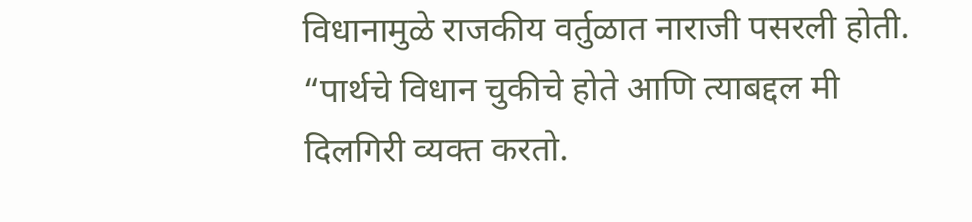विधानामुळे राजकीय वर्तुळात नाराजी पसरली होती. “पार्थचे विधान चुकीचे होते आणि त्याबद्दल मी दिलगिरी व्यक्त करतो.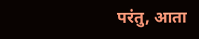परंतु, आता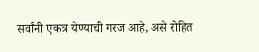सर्वांनी एकत्र येण्याची गरज आहे, असे रोहित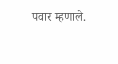पवार म्हणाले.